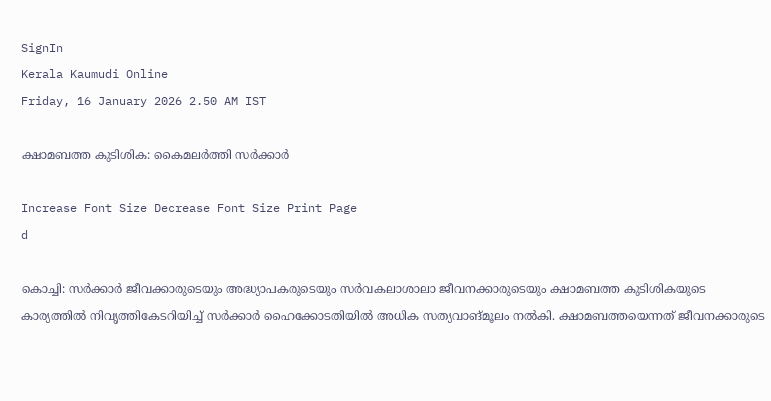SignIn
Kerala Kaumudi Online
Friday, 16 January 2026 2.50 AM IST

ക്ഷാമബത്ത കുടിശിക: കൈമലർത്തി സർക്കാർ

Increase Font Size Decrease Font Size Print Page
d

കൊച്ചി: സർക്കാർ ജീവക്കാരുടെയും അദ്ധ്യാപകരുടെയും സർവകലാശാലാ ജീവനക്കാരുടെയും ക്ഷാമബത്ത കുടിശികയുടെ കാര്യത്തിൽ നിവൃത്തികേടറിയിച്ച് സർക്കാർ ഹൈക്കോടതിയിൽ അധിക സത്യവാങ്മൂലം നൽകി. ക്ഷാമബത്തയെന്നത് ജീവനക്കാരുടെ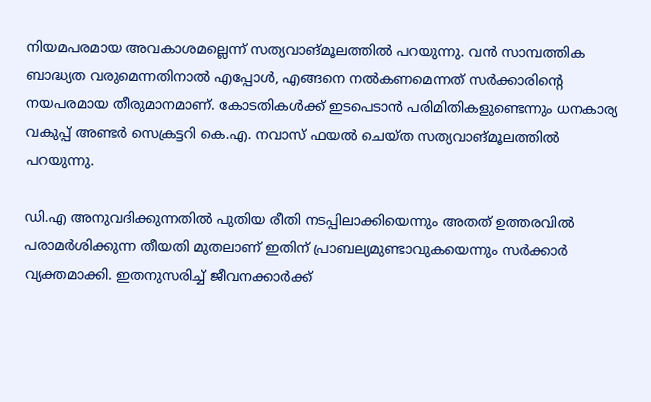നിയമപരമായ അവകാശമല്ലെന്ന് സത്യവാങ്മൂലത്തിൽ പറയുന്നു. വൻ സാമ്പത്തിക ബാദ്ധ്യത വരുമെന്നതിനാൽ എപ്പോൾ, എങ്ങനെ നൽകണമെന്നത് സർക്കാരിന്റെ നയപരമായ തീരുമാനമാണ്. കോടതികൾക്ക് ഇടപെടാൻ പരിമിതികളുണ്ടെന്നും ധനകാര്യ വകുപ്പ് അണ്ടർ സെക്രട്ടറി കെ.എ. നവാസ് ഫയൽ ചെയ്ത സത്യവാങ്മൂലത്തിൽ പറയുന്നു.

ഡി.എ അനുവദിക്കുന്നതിൽ പുതിയ രീതി നടപ്പിലാക്കിയെന്നും അതത് ഉത്തരവിൽ പരാമർശിക്കുന്ന തീയതി മുതലാണ് ഇതിന് പ്രാബല്യമുണ്ടാവുകയെന്നും സർക്കാർ വ്യക്തമാക്കി. ഇതനുസരിച്ച് ജീവനക്കാർക്ക്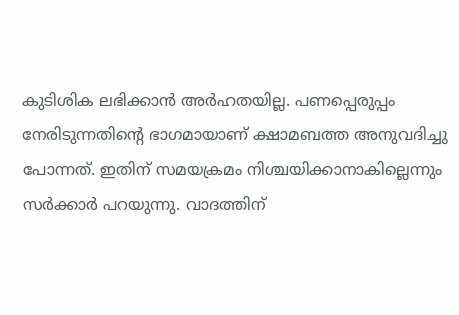കുടിശിക ലഭിക്കാൻ അർഹതയില്ല. പണപ്പെരുപ്പം നേരിടുന്നതിന്റെ ഭാഗമായാണ് ക്ഷാമബത്ത അനുവദിച്ചു പോന്നത്. ഇതിന് സമയക്രമം നിശ്ചയിക്കാനാകില്ലെന്നും സർക്കാർ പറയുന്നു. വാദത്തിന്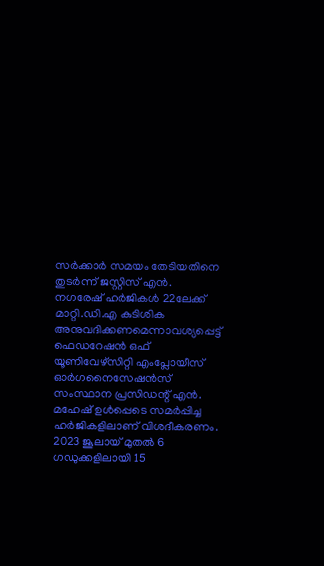സർക്കാർ സമയം തേടിയതിനെ തുടർന്ന് ജസ്റ്റിസ് എൻ. നഗരേഷ് ഹർജികൾ 22ലേക്ക് മാറ്റി.ഡി.എ കുടിശിക അനുവദിക്കണമെന്നാവശ്യപ്പെട്ട് ഫെഡറേഷൻ ഒഫ് യൂണിവേഴ്‌സിറ്റി എംപ്ലോയീസ് ഓർഗനൈസേഷൻസ് സംസ്ഥാന പ്രസിഡന്റ് എൻ. മഹേഷ് ഉൾപ്പെടെ സമർപ്പിച്ച ഹർജികളിലാണ് വിശദീകരണം. 2023 ജൂലായ് മുതൽ 6 ഗഡുക്കളിലായി 15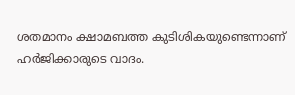ശതമാനം ക്ഷാമബത്ത കുടിശികയുണ്ടെന്നാണ് ഹർജിക്കാരുടെ വാദം.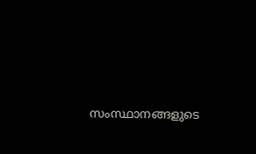സംസ്ഥാനങ്ങളുടെ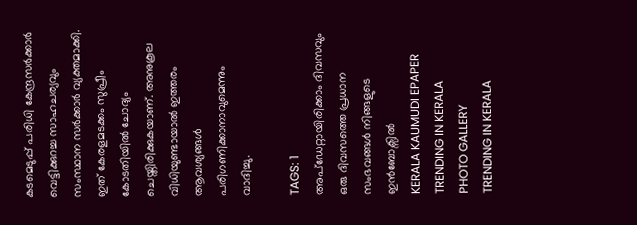കടമെടുപ്പ് പരിധി കേന്ദ്രസർക്കാർ വെട്ടിക്കുറച്ച സാഹചര്യവും സംസ്ഥാന സർക്കാർ വ്യക്തമാക്കി. ഇത് കേരളമടക്കം സുപ്രീം കോടതിയിൽ ചോദ്യം ചെയ്തിരിക്കുകയാണ്. അനുകൂല വിധിയുണ്ടായാൽ ഇത്തരം ആവശ്യങ്ങൾ പരിഗണിക്കാനാവുമെന്നും വാദിച്ചു.

TAGS: 1
അപ്ഡേറ്റായിരിക്കാം ദിവസവും
ഒരു ദിവസത്തെ പ്രധാന സംഭവങ്ങൾ നിങ്ങളുടെ ഇൻബോക്സിൽ
KERALA KAUMUDI EPAPER
TRENDING IN KERALA
PHOTO GALLERY
TRENDING IN KERALA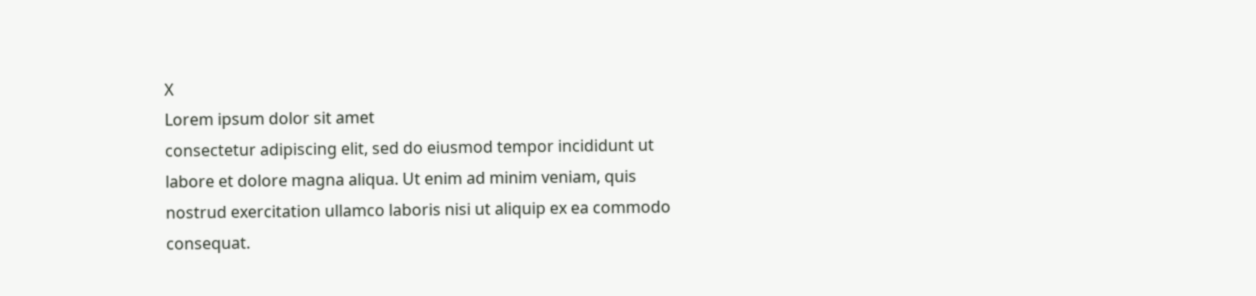X
Lorem ipsum dolor sit amet
consectetur adipiscing elit, sed do eiusmod tempor incididunt ut labore et dolore magna aliqua. Ut enim ad minim veniam, quis nostrud exercitation ullamco laboris nisi ut aliquip ex ea commodo consequat.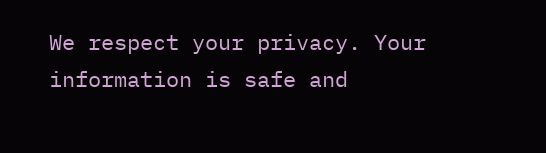We respect your privacy. Your information is safe and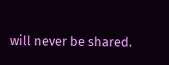will never be shared.